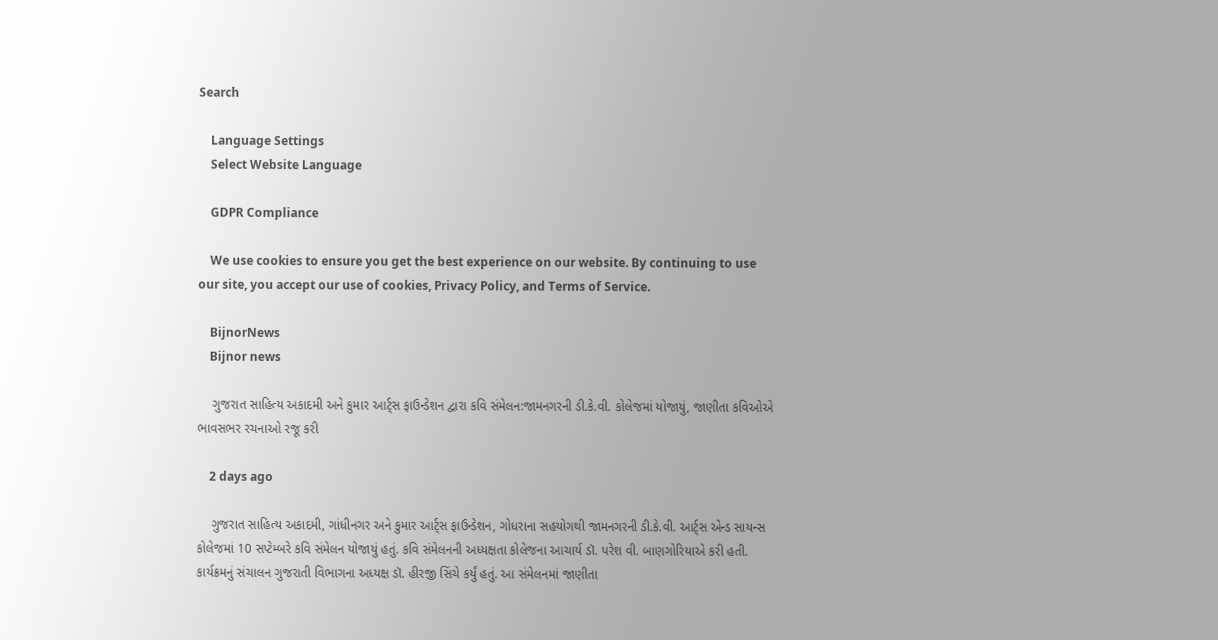Search

    Language Settings
    Select Website Language

    GDPR Compliance

    We use cookies to ensure you get the best experience on our website. By continuing to use our site, you accept our use of cookies, Privacy Policy, and Terms of Service.

    BijnorNews
    Bijnor news

    ગુજરાત સાહિત્ય અકાદમી અને કુમાર આર્ટ્સ ફાઉન્ડેશન દ્વારા કવિ સંમેલન:જામનગરની ડી.કે.વી. કોલેજમાં યોજાયું, જાણીતા કવિઓએ ભાવસભર રચનાઓ રજૂ કરી

    2 days ago

    ગુજરાત સાહિત્ય અકાદમી, ગાંધીનગર અને કુમાર આર્ટ્સ ફાઉન્ડેશન, ગોધરાના સહયોગથી જામનગરની ડી.કે.વી. આર્ટ્સ એન્ડ સાયન્સ કોલેજમાં 10 સપ્ટેમ્બરે કવિ સંમેલન યોજાયું હતું. કવિ સંમેલનની અધ્યક્ષતા કોલેજના આચાર્ય ડૉ. પરેશ વી. બાણગોરિયાએ કરી હતી. કાર્યક્રમનું સંચાલન ગુજરાતી વિભાગના અધ્યક્ષ ડૉ. હીરજી સિંચે કર્યું હતું. આ સંમેલનમાં જાણીતા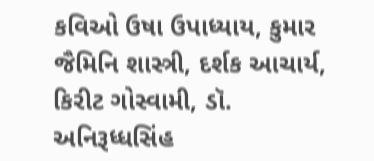કવિઓ ઉષા ઉપાધ્યાય, કુમાર જૈમિનિ શાસ્ત્રી, દર્શક આચાર્ય, કિરીટ ગોસ્વામી, ડૉ. અનિરૂધ્ધસિંહ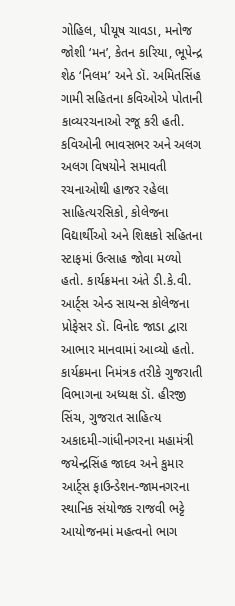ગોહિલ, પીયૂષ ચાવડા, મનોજ જોશી ‘મન’, કેતન કારિયા, ભૂપેન્દ્ર શેઠ ‘નિલમ’ અને ડૉ. અમિતસિંહ ગામી સહિતના કવિઓએ પોતાની કાવ્યરચનાઓ રજૂ કરી હતી. કવિઓની ભાવસભર અને અલગ અલગ વિષયોને સમાવતી રચનાઓથી હાજર રહેલા સાહિત્યરસિકો, કોલેજના વિદ્યાર્થીઓ અને શિક્ષકો સહિતના સ્ટાફમાં ઉત્સાહ જોવા મળ્યો હતો. કાર્યક્રમના અંતે ડી.કે.વી. આર્ટ્સ એન્ડ સાયન્સ કોલેજના પ્રોફેસર ડૉ. વિનોદ જાડા દ્વારા આભાર માનવામાં આવ્યો હતો. કાર્યક્રમના નિમંત્રક તરીકે ગુજરાતી વિભાગના અધ્યક્ષ ડૉ. હીરજી સિંચ, ગુજરાત સાહિત્ય અકાદમી-ગાંધીનગરના મહામંત્રી જયેન્દ્રસિંહ જાદવ અને કુમાર આર્ટ્સ ફાઉન્ડેશન-જામનગરના સ્થાનિક સંયોજક રાજવી ભટ્ટે આયોજનમાં મહત્વનો ભાગ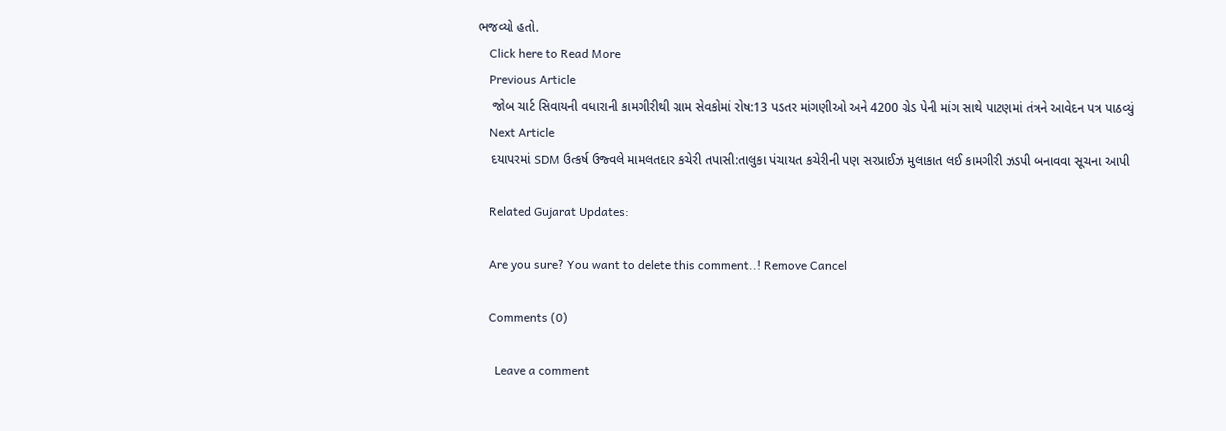ભજવ્યો હતો.
    Click here to Read More
    Previous Article
    જોબ ચાર્ટ સિવાયની વધારાની કામગીરીથી ગ્રામ સેવકોમાં રોષ:13 પડતર માંગણીઓ અને 4200 ગ્રેડ પેની માંગ સાથે પાટણમાં તંત્રને આવેદન પત્ર પાઠવ્યું
    Next Article
    દયાપરમાં SDM ઉત્કર્ષ ઉજ્વલે મામલતદાર કચેરી તપાસી:તાલુકા પંચાયત કચેરીની પણ સરપ્રાઈઝ મુલાકાત લઈ કામગીરી ઝડપી બનાવવા સૂચના આપી

    Related Gujarat Updates:

    Are you sure? You want to delete this comment..! Remove Cancel

    Comments (0)

      Leave a comment